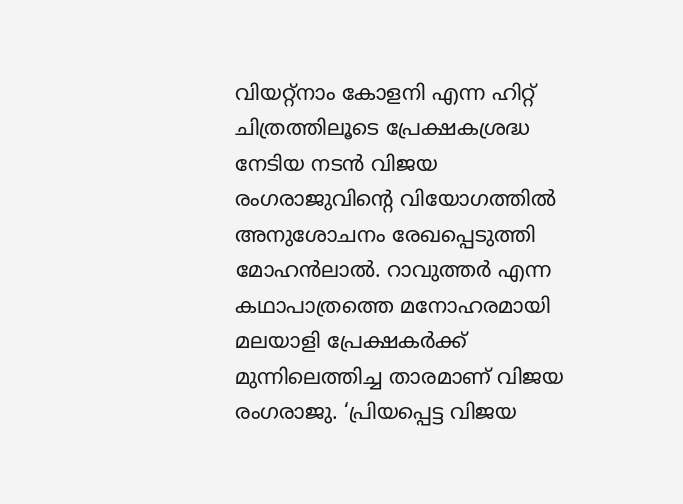വിയറ്റ്നാം കോളനി എന്ന ഹിറ്റ് ചിത്രത്തിലൂടെ പ്രേക്ഷകശ്രദ്ധ നേടിയ നടൻ വിജയ രംഗരാജുവിന്റെ വിയോഗത്തിൽ അനുശോചനം രേഖപ്പെടുത്തി മോഹൻലാൽ. റാവുത്തർ എന്ന കഥാപാത്രത്തെ മനോഹരമായി മലയാളി പ്രേക്ഷകർക്ക് മുന്നിലെത്തിച്ച താരമാണ് വിജയ രംഗരാജു. ‘പ്രിയപ്പെട്ട വിജയ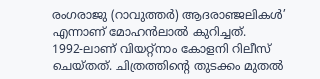രംഗരാജു (റാവുത്തർ) ആദരാഞ്ജലികൾ’ എന്നാണ് മോഹൻലാൽ കുറിച്ചത്.
1992-ലാണ് വിയറ്റ്നാം കോളനി റിലീസ് ചെയ്തത്. ചിത്രത്തിന്റെ തുടക്കം മുതൽ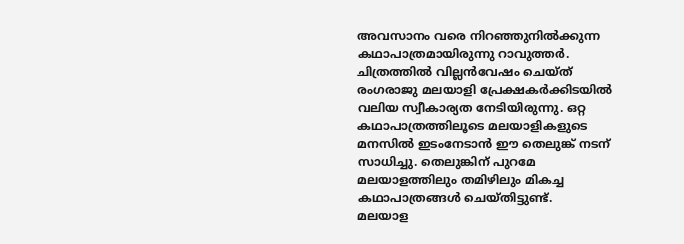അവസാനം വരെ നിറഞ്ഞുനിൽക്കുന്ന കഥാപാത്രമായിരുന്നു റാവുത്തർ. ചിത്രത്തിൽ വില്ലൻവേഷം ചെയ്ത് രംഗരാജു മലയാളി പ്രേക്ഷകർക്കിടയിൽ വലിയ സ്വീകാര്യത നേടിയിരുന്നു. ഒറ്റ കഥാപാത്രത്തിലൂടെ മലയാളികളുടെ മനസിൽ ഇടംനേടാൻ ഈ തെലുങ്ക് നടന് സാധിച്ചു. തെലുങ്കിന് പുറമേ മലയാളത്തിലും തമിഴിലും മികച്ച കഥാപാത്രങ്ങൾ ചെയ്തിട്ടുണ്ട്.
മലയാള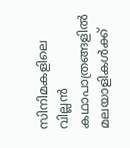സിനിമകളിലെ വില്ലൻ കഥാപാത്രങ്ങളിൽ മലയാളികൾക്ക്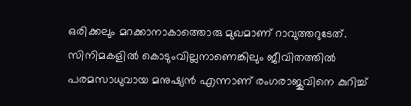ഒരിക്കലും മറക്കാനാകാത്തൊരു മുഖമാണ് റാവുത്തറുടേത്. സിനിമകളിൽ കൊടുംവില്ലനാണെങ്കിലും ജീവിതത്തിൽ പരമസാധുവായ മനുഷ്യൻ എന്നാണ് രംഗരാജുവിനെ കുറിച്ച്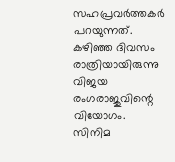സഹപ്രവർത്തകർ പറയുന്നത്.
കഴിഞ്ഞ ദിവസം രാത്രിയായിരുന്നു വിജയ രംഗരാജുവിന്റെ വിയോഗം. സിനിമ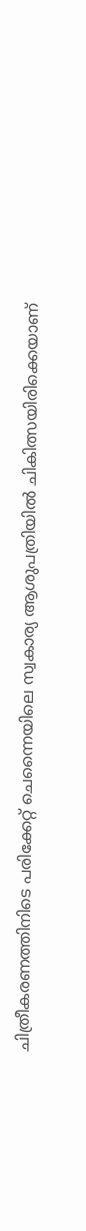ചിത്രീകരണത്തിനിടെ പരിക്കേറ്റ് ചെന്നൈയിലെ സ്വകാര്യ ആശുപത്രിയിൽ ചികിത്സയിരിക്കെയാണ്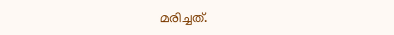മരിച്ചത്.